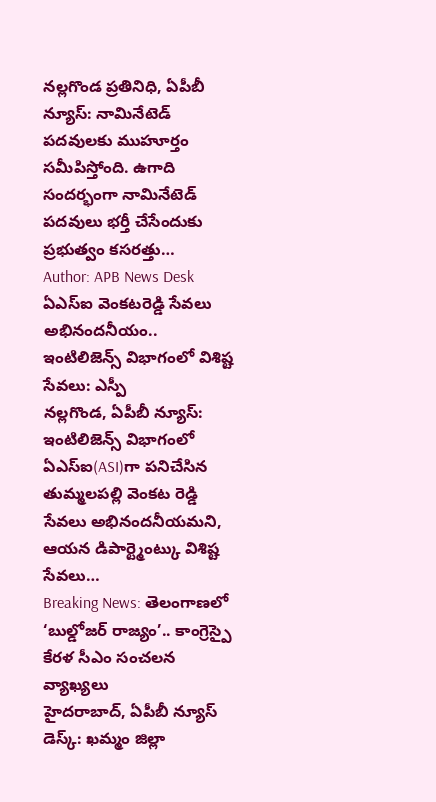నల్లగొండ ప్రతినిధి, ఏపీబీ న్యూస్: నామినేటెడ్ పదవులకు ముహూర్తం సమీపిస్తోంది. ఉగాది సందర్భంగా నామినేటెడ్ పదవులు భర్తీ చేసేందుకు ప్రభుత్వం కసరత్తు…
Author: APB News Desk
ఏఎస్ఐ వెంకటరెడ్డి సేవలు అభినందనీయం.. ఇంటిలిజెన్స్ విభాగంలో విశిష్ట సేవలు: ఎస్పీ
నల్లగొండ, ఏపీబీ న్యూస్: ఇంటిలిజెన్స్ విభాగంలో ఏఎస్ఐ(ASI)గా పనిచేసిన తుమ్మలపల్లి వెంకట రెడ్డి సేవలు అభినందనీయమని, ఆయన డిపార్ట్మెంట్కు విశిష్ట సేవలు…
Breaking News: తెలంగాణలో ‘బుల్డోజర్ రాజ్యం’.. కాంగ్రెస్పై కేరళ సీఎం సంచలన వ్యాఖ్యలు
హైదరాబాద్, ఏపీబీ న్యూస్ డెస్క్: ఖమ్మం జిల్లా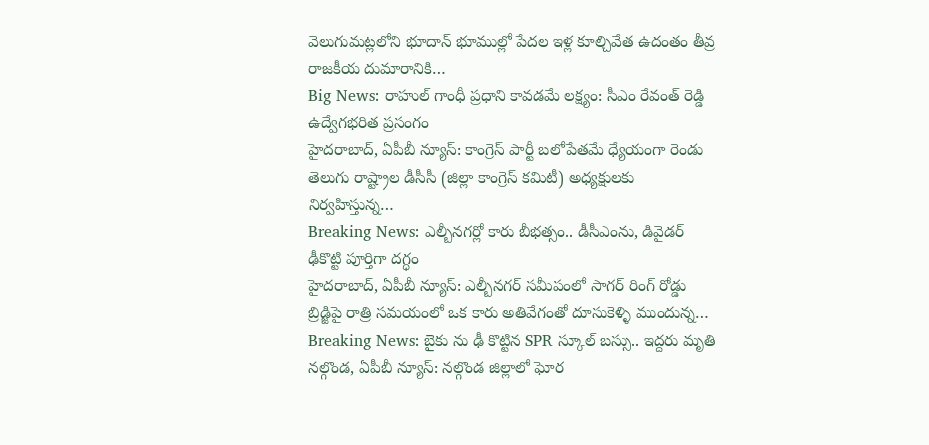వెలుగుమట్లలోని భూదాన్ భూముల్లో పేదల ఇళ్ల కూల్చివేత ఉదంతం తీవ్ర రాజకీయ దుమారానికి…
Big News: రాహుల్ గాంధీ ప్రధాని కావడమే లక్ష్యం: సీఎం రేవంత్ రెడ్డి ఉద్వేగభరిత ప్రసంగం
హైదరాబాద్, ఏపీబీ న్యూస్: కాంగ్రెస్ పార్టీ బలోపేతమే ధ్యేయంగా రెండు తెలుగు రాష్ట్రాల డీసీసీ (జిల్లా కాంగ్రెస్ కమిటీ) అధ్యక్షులకు నిర్వహిస్తున్న…
Breaking News: ఎల్బీనగర్లో కారు బీభత్సం.. డీసీఎంను, డివైడర్ ఢీకొట్టి పూర్తిగా దగ్ధం
హైదరాబాద్, ఏపీబీ న్యూస్: ఎల్బీనగర్ సమీపంలో సాగర్ రింగ్ రోడ్డు బ్రిడ్జిపై రాత్రి సమయంలో ఒక కారు అతివేగంతో దూసుకెళ్ళి ముందున్న…
Breaking News: బైకు ను ఢీ కొట్టిన SPR స్కూల్ బస్సు.. ఇద్దరు మృతి
నల్గొండ, ఏపీబీ న్యూస్: నల్గొండ జిల్లాలో ఘోర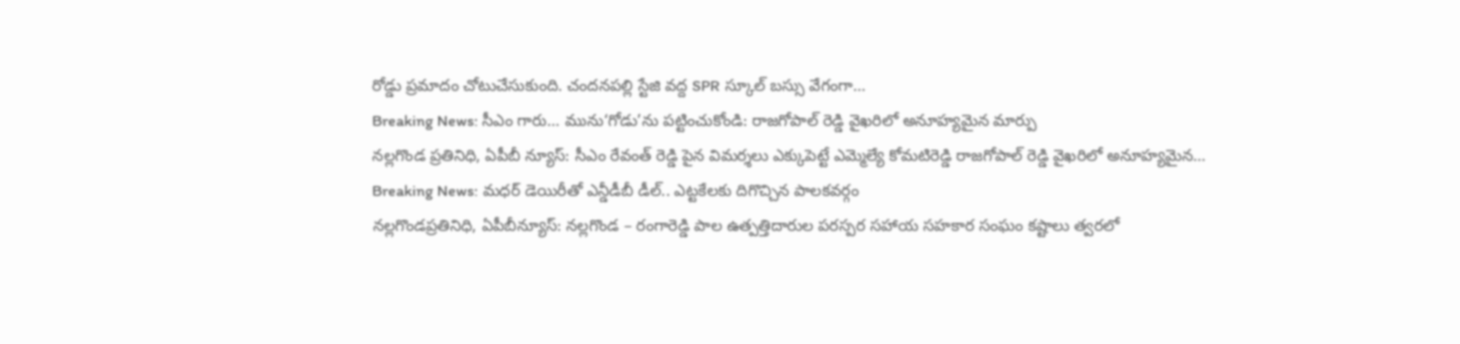రోడ్డు ప్రమాదం చోటుచేసుకుంది. చందనపల్లి స్టేజి వద్ద SPR స్కూల్ బస్సు వేగంగా…
Breaking News: సీఎం గారు… మును‘గోడు’ను పట్టించుకోండి: రాజగోపాల్ రెడ్డి వైఖరిలో అనూహ్యమైన మార్పు
నల్లగొండ ప్రతినిధి, ఏపీబీ న్యూస్: సీఎం రేవంత్ రెడ్డి పైన విమర్శలు ఎక్కుపెట్టే ఎమ్మెల్యే కోమటిరెడ్డి రాజగోపాల్ రెడ్డి వైఖరిలో అనూహ్యమైన…
Breaking News: మధర్ డెయిరీతో ఎన్డీడీబీ డీల్.. ఎట్టకేలకు దిగొచ్చిన పాలకవర్గం
నల్లగొండప్రతినిధి, ఏపీబీన్యూస్: నల్లగొండ – రంగారెడ్డి పాల ఉత్పత్తిదారుల పరస్పర సహాయ సహకార సంఘం కష్టాలు త్వరలో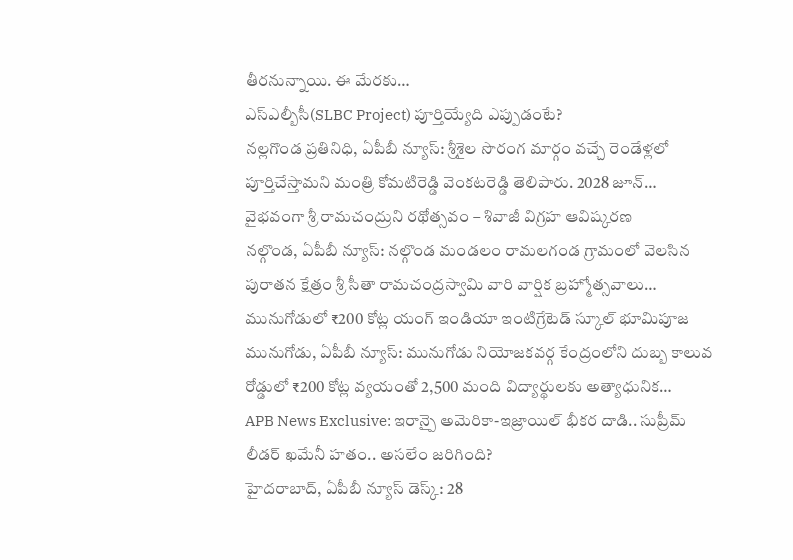తీరనున్నాయి. ఈ మేరకు…
ఎస్ఎల్బీసీ(SLBC Project) పూర్తియ్యేది ఎప్పుడంటే?
నల్లగొండ ప్రతినిధి, ఏపీబీ న్యూస్: శ్రీశైల సొరంగ మార్గం వచ్చే రెండేళ్లలో పూర్తిచేస్తామని మంత్రి కోమటిరెడ్డి వెంకటరెడ్డి తెలిపారు. 2028 జూన్…
వైభవంగా శ్రీ రామచంద్రుని రథోత్సవం – శివాజీ విగ్రహ ఆవిష్కరణ
నల్గొండ, ఏపీబీ న్యూస్: నల్గొండ మండలం రామలగండ గ్రామంలో వెలసిన పురాతన క్షేత్రం శ్రీ సీతా రామచంద్రస్వామి వారి వార్షిక బ్రహ్మోత్సవాలు…
మునుగోడులో ₹200 కోట్ల యంగ్ ఇండియా ఇంటిగ్రేటెడ్ స్కూల్ భూమిపూజ
మునుగోడు, ఏపీబీ న్యూస్: మునుగోడు నియోజకవర్గ కేంద్రంలోని దుబ్బ కాలువ రోడ్డులో ₹200 కోట్ల వ్యయంతో 2,500 మంది విద్యార్థులకు అత్యాధునిక…
APB News Exclusive: ఇరాన్పై అమెరికా-ఇజ్రాయిల్ భీకర దాడి.. సుప్రీమ్ లీడర్ ఖమేనీ హతం.. అసలేం జరిగింది?
హైదరాబాద్, ఏపీబీ న్యూస్ డెస్క్: 28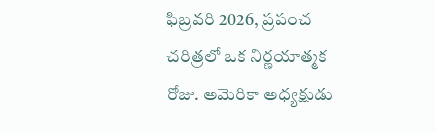ఫిబ్రవరి 2026, ప్రపంచ చరిత్రలో ఒక నిర్ణయాత్మక రోజు. అమెరికా అధ్యక్షుడు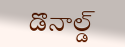డొనాల్డ్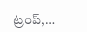ట్రంప్,…